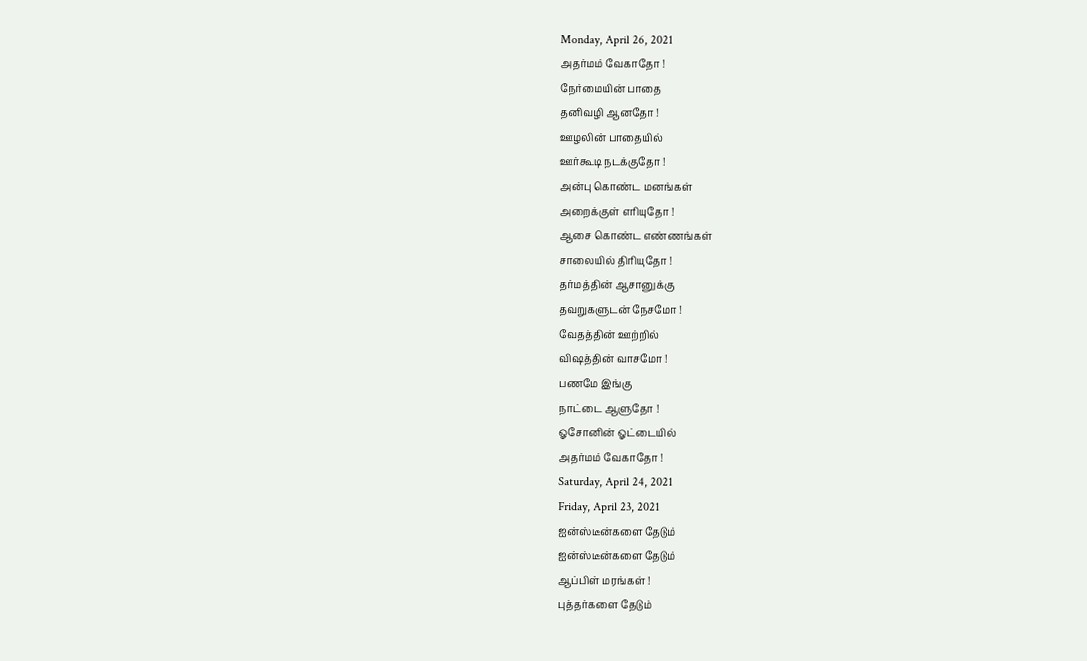Monday, April 26, 2021
அதர்மம் வேகாதோ !
நேர்மையின் பாதை
தனிவழி ஆனதோ !
ஊழலின் பாதையில்
ஊர்கூடி நடக்குதோ !
அன்பு கொண்ட மனங்கள்
அறைக்குள் எரியுதோ !
ஆசை கொண்ட எண்ணங்கள்
சாலையில் திரியுதோ !
தர்மத்தின் ஆசானுக்கு
தவறுகளுடன் நேசமோ !
வேதத்தின் ஊற்றில்
விஷத்தின் வாசமோ !
பணமே இங்கு
நாட்டை ஆளுதோ !
ஓசோனின் ஓட்டையில்
அதர்மம் வேகாதோ !
Saturday, April 24, 2021
Friday, April 23, 2021
ஐன்ஸ்டீன்களை தேடும்
ஐன்ஸ்டீன்களை தேடும்
ஆப்பிள் மரங்கள் !
புத்தர்களை தேடும்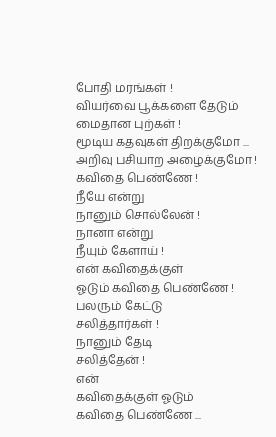போதி மரங்கள் !
வியர்வை பூக்களை தேடும்
மைதான புற்கள் !
மூடிய கதவுகள் திறக்குமோ ...
அறிவு பசியாற அழைக்குமோ !
கவிதை பெண்ணே !
நீயே என்று
நானும் சொல்லேன் !
நானா என்று
நீயும் கேளாய் !
என் கவிதைக்குள்
ஓடும் கவிதை பெண்ணே !
பலரும் கேட்டு
சலித்தார்கள் !
நானும் தேடி
சலித்தேன் !
என்
கவிதைக்குள் ஓடும்
கவிதை பெண்ணே ...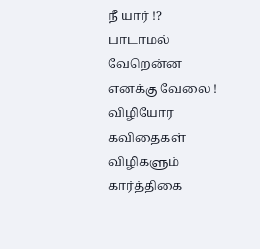நீ யார் !?
பாடாமல் வேறென்ன எனக்கு வேலை !
விழியோர கவிதைகள்
விழிகளும் கார்த்திகை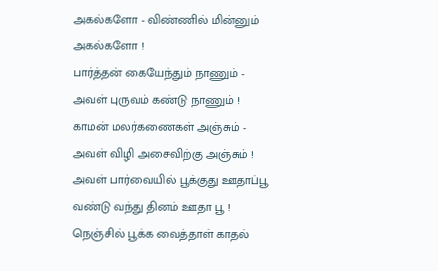அகல்களோ - விண்ணில் மின்னும் அகல்களோ !
பார்த்தன் கையேந்தும் நாணும் - அவள் புருவம் கண்டு நாணும் !
காமன் மலர்கணைகள் அஞ்சும் - அவள் விழி அசைவிற்கு அஞ்சும் !
அவள் பார்வையில் பூக்குது ஊதாப்பூ வண்டு வந்து தினம் ஊதா பூ !
நெஞ்சில் பூக்க வைத்தாள் காதல்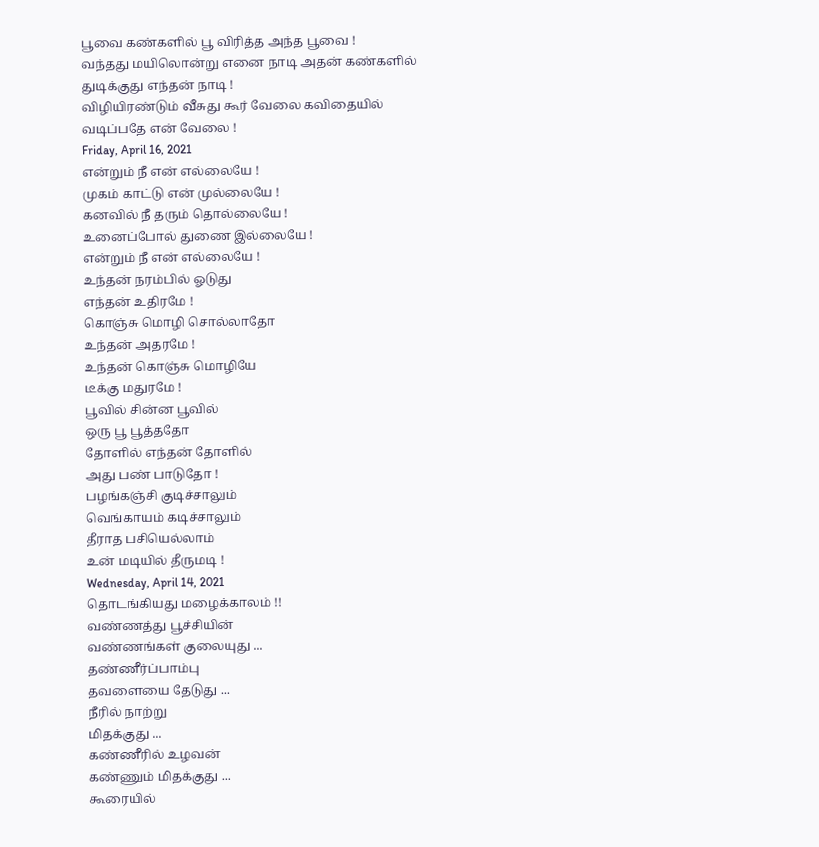பூவை கண்களில் பூ விரித்த அந்த பூவை !
வந்தது மயிலொன்று எனை நாடி அதன் கண்களில் துடிக்குது எந்தன் நாடி !
விழியிரண்டும் வீசுது கூர் வேலை கவிதையில் வடிப்பதே என் வேலை !
Friday, April 16, 2021
என்றும் நீ என் எல்லையே !
முகம் காட்டு என் முல்லையே !
கனவில் நீ தரும் தொல்லையே !
உனைப்போல் துணை இல்லையே !
என்றும் நீ என் எல்லையே !
உந்தன் நரம்பில் ஓடுது
எந்தன் உதிரமே !
கொஞ்சு மொழி சொல்லாதோ
உந்தன் அதரமே !
உந்தன் கொஞ்சு மொழியே
டீக்கு மதுரமே !
பூவில் சின்ன பூவில்
ஒரு பூ பூத்ததோ
தோளில் எந்தன் தோளில்
அது பண் பாடுதோ !
பழங்கஞ்சி குடிச்சாலும்
வெங்காயம் கடிச்சாலும்
தீராத பசியெல்லாம்
உன் மடியில் தீருமடி !
Wednesday, April 14, 2021
தொடங்கியது மழைக்காலம் !!
வண்ணத்து பூச்சியின்
வண்ணங்கள் குலையுது ...
தண்ணீர்ப்பாம்பு
தவளையை தேடுது ...
நீரில் நாற்று
மிதக்குது ...
கண்ணீரில் உழவன்
கண்ணும் மிதக்குது ...
கூரையில்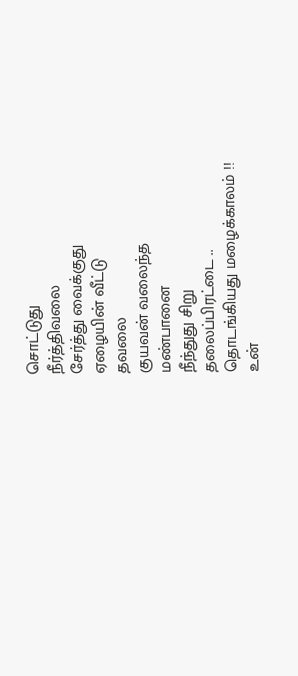சொட்டுது
நீர்த்திவலை
சேர்த்து வைக்குது
ஏழையின் வீட்டு
தவலை
குயவன் வலைந்த
மண்பானை
நீந்துது சிறு
தலைப்பிரட்டை ..
தொடங்கியது மழைக்காலம் !!
உன்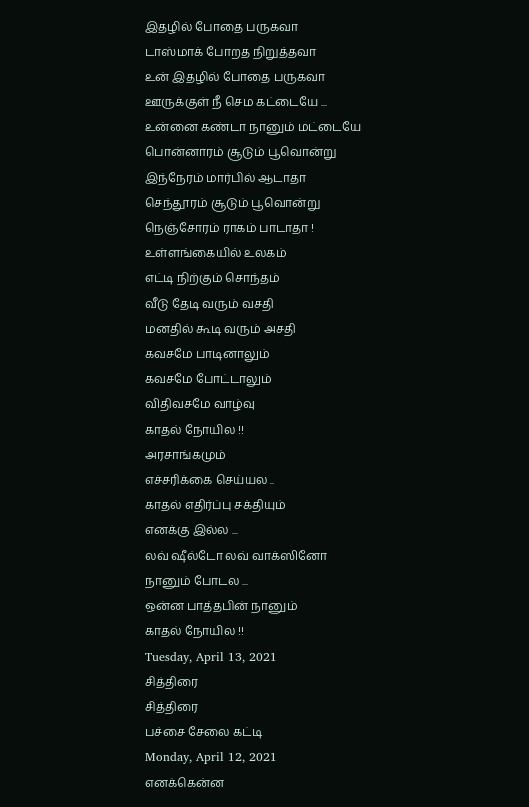இதழில் போதை பருகவா
டாஸ்மாக் போறத நிறுத்தவா
உன் இதழில் போதை பருகவா
ஊருக்குள் நீ செம கட்டையே ...
உன்னை கண்டா நானும் மட்டையே
பொன்னாரம் சூடும் பூவொன்று
இந்நேரம் மார்பில் ஆடாதா
செந்தூரம் சூடும் பூவொன்று
நெஞ்சோரம் ராகம் பாடாதா !
உள்ளங்கையில் உலகம்
எட்டி நிற்கும் சொந்தம்
வீடு தேடி வரும் வசதி
மனதில் கூடி வரும் அசதி
கவசமே பாடினாலும்
கவசமே போட்டாலும்
விதிவசமே வாழ்வு
காதல் நோயில !!
அரசாங்கமும்
எச்சரிக்கை செய்யல ..
காதல் எதிர்ப்பு சக்தியும்
எனக்கு இல்ல ...
லவ் ஷீல்டோ லவ் வாக்ஸினோ
நானும் போடல ...
ஒன்ன பாத்தபின் நானும்
காதல் நோயில !!
Tuesday, April 13, 2021
சித்திரை
சித்திரை
பச்சை சேலை கட்டி
Monday, April 12, 2021
எனக்கென்ன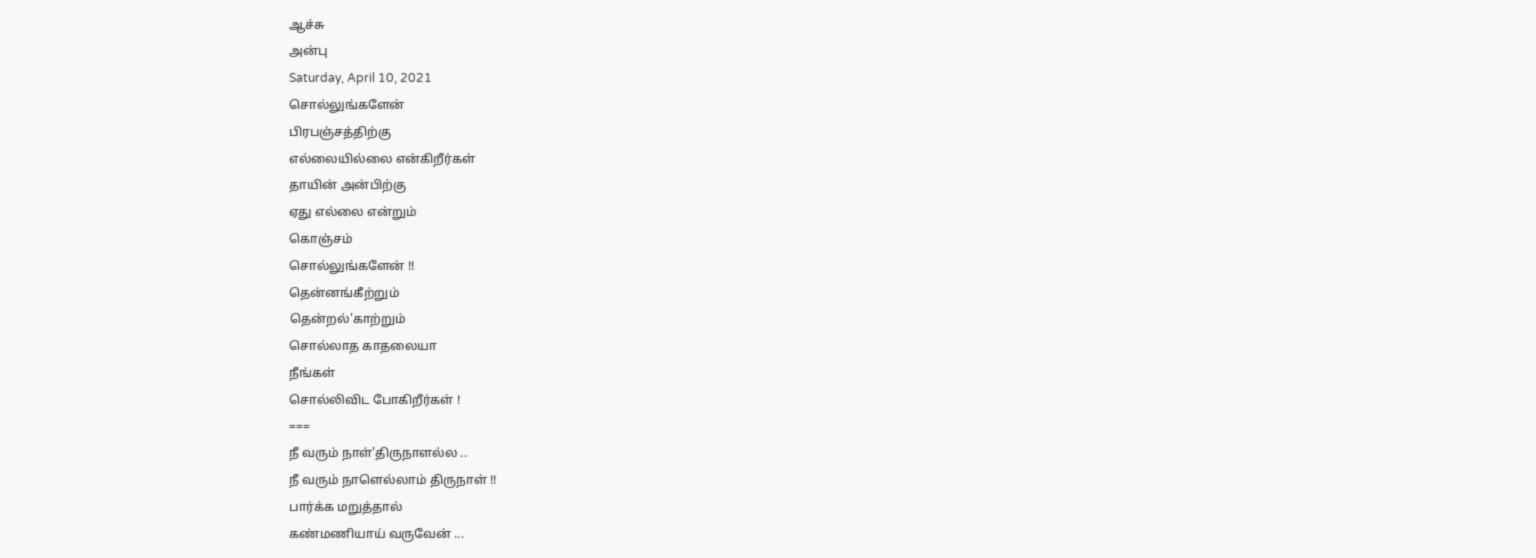ஆச்சு
அன்பு
Saturday, April 10, 2021
சொல்லுங்களேன்
பிரபஞ்சத்திற்கு
எல்லையில்லை என்கிறீர்கள்
தாயின் அன்பிற்கு
ஏது எல்லை என்றும்
கொஞ்சம்
சொல்லுங்களேன் !!
தென்னங்கீற்றும்
தென்றல்'காற்றும்
சொல்லாத காதலையா
நீங்கள்
சொல்லிவிட போகிறீர்கள் !
===
நீ வரும் நாள்'திருநாளல்ல ..
நீ வரும் நாளெல்லாம் திருநாள் !!
பார்க்க மறுத்தால்
கண்மணியாய் வருவேன் ...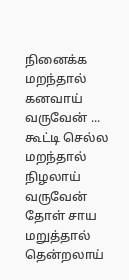நினைக்க மறந்தால்
கனவாய் வருவேன் ...
கூட்டி செல்ல மறந்தால்
நிழலாய் வருவேன்
தோள் சாய மறுத்தால்
தென்றலாய்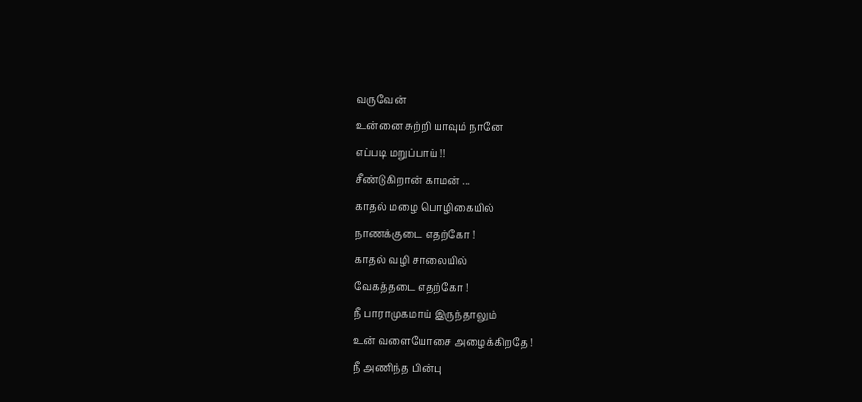வருவேன்
உன்னை சுற்றி யாவும் நானே
எப்படி மறுப்பாய் !!
சீண்டுகிறான் காமன் ...
காதல் மழை பொழிகையில்
நாணக்குடை எதற்கோ !
காதல் வழி சாலையில்
வேகத்தடை எதற்கோ !
நீ பாராமுகமாய் இருந்தாலும்
உன் வளையோசை அழைக்கிறதே !
நீ அணிந்த பின்பு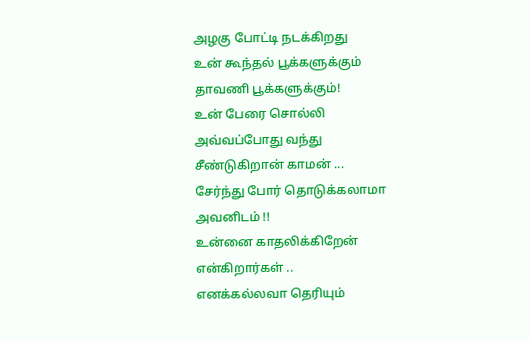அழகு போட்டி நடக்கிறது
உன் கூந்தல் பூக்களுக்கும்
தாவணி பூக்களுக்கும்!
உன் பேரை சொல்லி
அவ்வப்போது வந்து
சீண்டுகிறான் காமன் ...
சேர்ந்து போர் தொடுக்கலாமா
அவனிடம் !!
உன்னை காதலிக்கிறேன்
என்கிறார்கள் ..
எனக்கல்லவா தெரியும்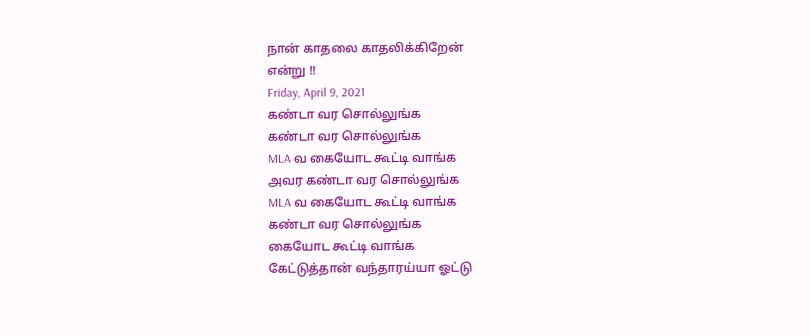நான் காதலை காதலிக்கிறேன்
என்று !!
Friday, April 9, 2021
கண்டா வர சொல்லுங்க
கண்டா வர சொல்லுங்க
MLA வ கையோட கூட்டி வாங்க
அவர கண்டா வர சொல்லுங்க
MLA வ கையோட கூட்டி வாங்க
கண்டா வர சொல்லுங்க
கையோட கூட்டி வாங்க
கேட்டுத்தான் வந்தாரய்யா ஓட்டு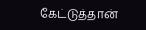கேட்டுத்தான்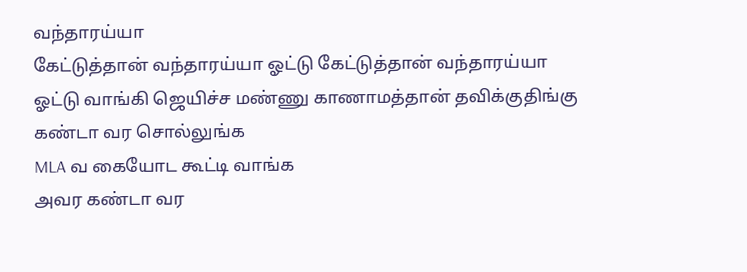வந்தாரய்யா
கேட்டுத்தான் வந்தாரய்யா ஓட்டு கேட்டுத்தான் வந்தாரய்யா
ஓட்டு வாங்கி ஜெயிச்ச மண்ணு காணாமத்தான் தவிக்குதிங்கு
கண்டா வர சொல்லுங்க
MLA வ கையோட கூட்டி வாங்க
அவர கண்டா வர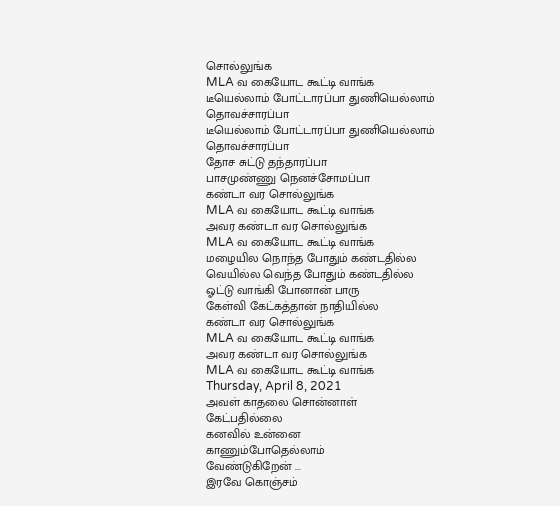சொல்லுங்க
MLA வ கையோட கூட்டி வாங்க
டீயெல்லாம் போட்டாரப்பா துணியெல்லாம் தொவச்சாரப்பா
டீயெல்லாம் போட்டாரப்பா துணியெல்லாம் தொவச்சாரப்பா
தோச சுட்டு தந்தாரப்பா
பாசமுண்ணு நெனச்சோமப்பா
கண்டா வர சொல்லுங்க
MLA வ கையோட கூட்டி வாங்க
அவர கண்டா வர சொல்லுங்க
MLA வ கையோட கூட்டி வாங்க
மழையில நொந்த போதும் கண்டதில்ல
வெயில்ல வெந்த போதும் கண்டதில்ல
ஓட்டு வாங்கி போனான் பாரு
கேள்வி கேட்கத்தான் நாதியில்ல
கண்டா வர சொல்லுங்க
MLA வ கையோட கூட்டி வாங்க
அவர கண்டா வர சொல்லுங்க
MLA வ கையோட கூட்டி வாங்க
Thursday, April 8, 2021
அவள் காதலை சொன்னாள்
கேட்பதில்லை
கனவில் உன்னை
காணும்போதெல்லாம்
வேண்டுகிறேன் ...
இரவே கொஞ்சம்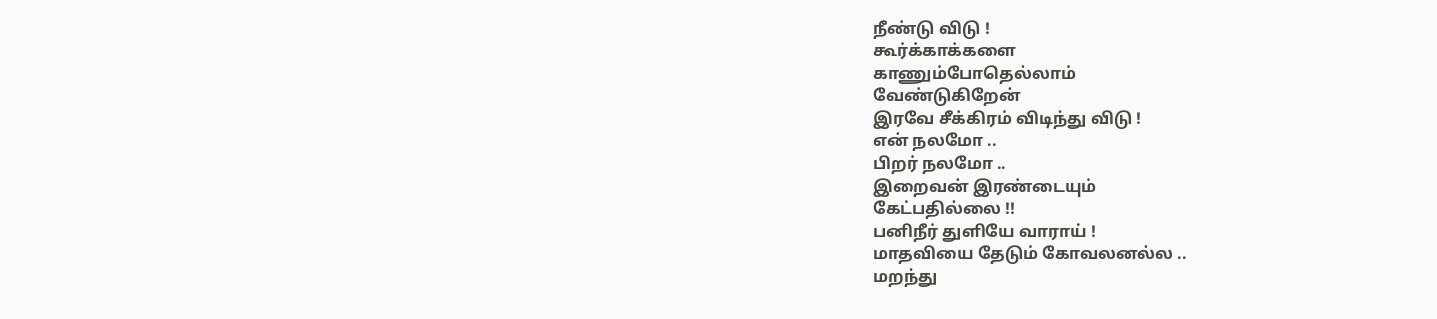நீண்டு விடு !
கூர்க்காக்களை
காணும்போதெல்லாம்
வேண்டுகிறேன்
இரவே சீக்கிரம் விடிந்து விடு !
என் நலமோ ..
பிறர் நலமோ ..
இறைவன் இரண்டையும்
கேட்பதில்லை !!
பனிநீர் துளியே வாராய் !
மாதவியை தேடும் கோவலனல்ல ..
மறந்து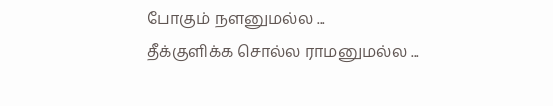போகும் நளனுமல்ல ...
தீக்குளிக்க சொல்ல ராமனுமல்ல ...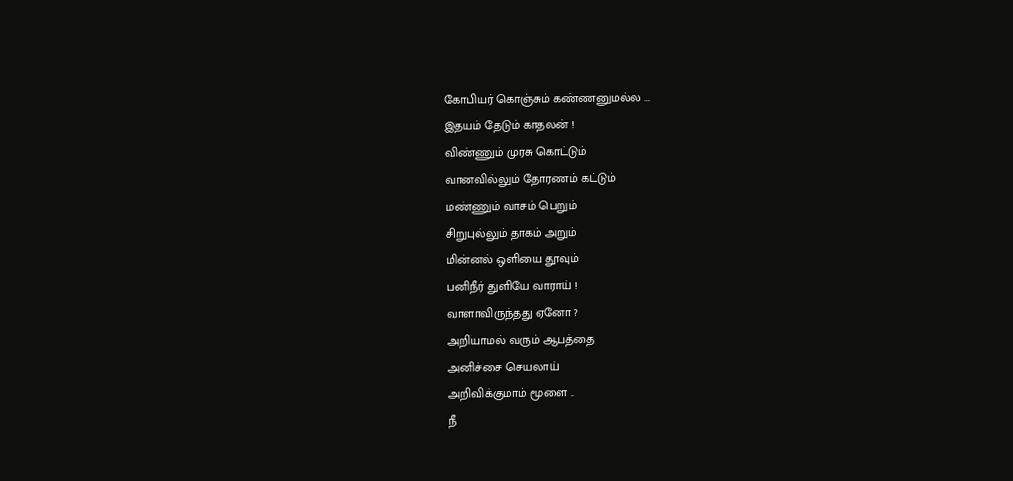கோபியர் கொஞ்சும் கண்ணனுமல்ல ...
இதயம் தேடும் காதலன் !
விண்ணும் முரசு கொட்டும்
வானவில்லும் தோரணம் கட்டும்
மண்ணும் வாசம் பெறும்
சிறுபுல்லும் தாகம் அறும்
மின்னல் ஒளியை தூவும்
பனிநீர் துளியே வாராய் !
வாளாவிருந்தது ஏனோ ?
அறியாமல் வரும் ஆபத்தை
அனிச்சை செயலாய்
அறிவிக்குமாம் மூளை ..
நீ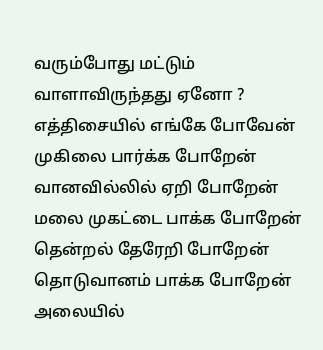வரும்போது மட்டும்
வாளாவிருந்தது ஏனோ ?
எத்திசையில் எங்கே போவேன்
முகிலை பார்க்க போறேன்
வானவில்லில் ஏறி போறேன்
மலை முகட்டை பாக்க போறேன்
தென்றல் தேரேறி போறேன்
தொடுவானம் பாக்க போறேன்
அலையில்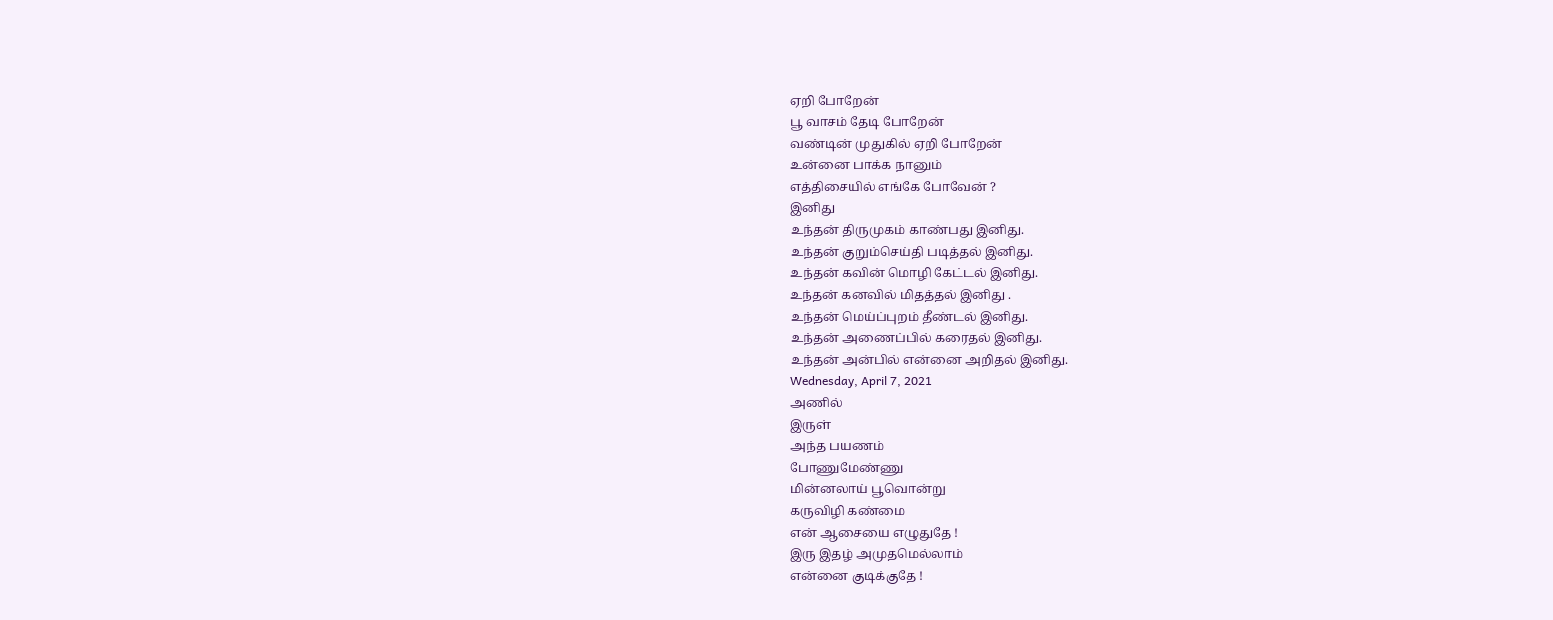ஏறி போறேன்
பூ வாசம் தேடி போறேன்
வண்டின் முதுகில் ஏறி போறேன்
உன்னை பாக்க நானும்
எத்திசையில் எங்கே போவேன் ?
இனிது
உந்தன் திருமுகம் காண்பது இனிது.
உந்தன் குறும்செய்தி படித்தல் இனிது.
உந்தன் கவின் மொழி கேட்டல் இனிது.
உந்தன் கனவில் மிதத்தல் இனிது .
உந்தன் மெய்ப்புறம் தீண்டல் இனிது.
உந்தன் அணைப்பில் கரைதல் இனிது.
உந்தன் அன்பில் என்னை அறிதல் இனிது.
Wednesday, April 7, 2021
அணில்
இருள்
அந்த பயணம்
போணுமேண்ணு
மின்னலாய் பூவொன்று
கருவிழி கண்மை
என் ஆசையை எழுதுதே !
இரு இதழ் அமுதமெல்லாம்
என்னை குடிக்குதே !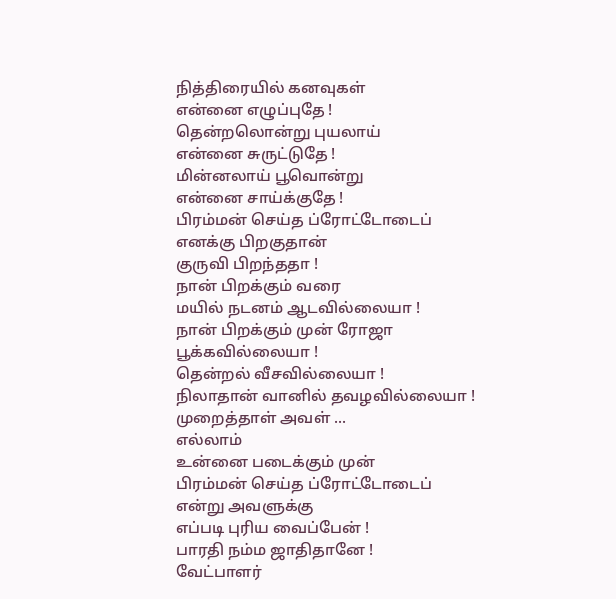நித்திரையில் கனவுகள்
என்னை எழுப்புதே !
தென்றலொன்று புயலாய்
என்னை சுருட்டுதே !
மின்னலாய் பூவொன்று
என்னை சாய்க்குதே !
பிரம்மன் செய்த ப்ரோட்டோடைப்
எனக்கு பிறகுதான்
குருவி பிறந்ததா !
நான் பிறக்கும் வரை
மயில் நடனம் ஆடவில்லையா !
நான் பிறக்கும் முன் ரோஜா
பூக்கவில்லையா !
தென்றல் வீசவில்லையா !
நிலாதான் வானில் தவழவில்லையா !
முறைத்தாள் அவள் ...
எல்லாம்
உன்னை படைக்கும் முன்
பிரம்மன் செய்த ப்ரோட்டோடைப்
என்று அவளுக்கு
எப்படி புரிய வைப்பேன் !
பாரதி நம்ம ஜாதிதானே !
வேட்பாளர்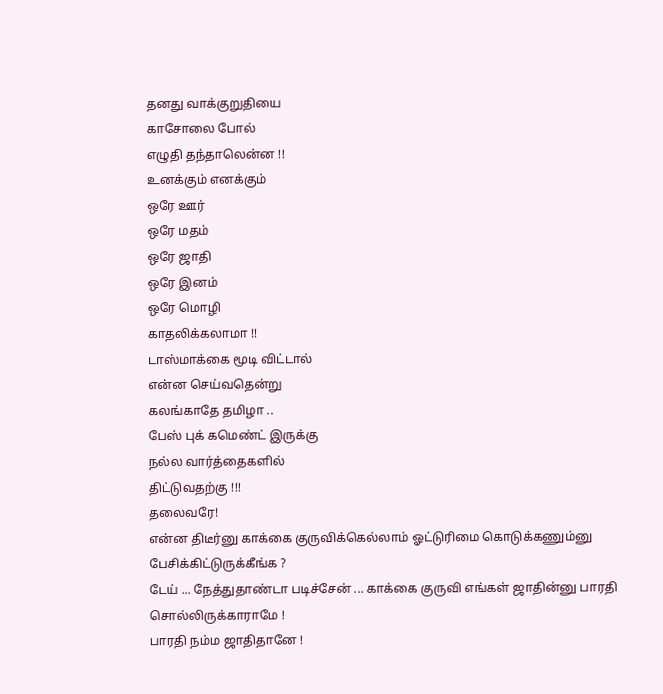தனது வாக்குறுதியை
காசோலை போல்
எழுதி தந்தாலென்ன !!
உனக்கும் எனக்கும்
ஒரே ஊர்
ஒரே மதம்
ஒரே ஜாதி
ஒரே இனம்
ஒரே மொழி
காதலிக்கலாமா !!
டாஸ்மாக்கை மூடி விட்டால்
என்ன செய்வதென்று
கலங்காதே தமிழா ..
பேஸ் புக் கமெண்ட் இருக்கு
நல்ல வார்த்தைகளில்
திட்டுவதற்கு !!!
தலைவரே!
என்ன திடீர்னு காக்கை குருவிக்கெல்லாம் ஓட்டுரிமை கொடுக்கணும்னு பேசிக்கிட்டுருக்கீங்க ?
டேய் ... நேத்துதாண்டா படிச்சேன் ... காக்கை குருவி எங்கள் ஜாதின்னு பாரதி சொல்லிருக்காராமே !
பாரதி நம்ம ஜாதிதானே !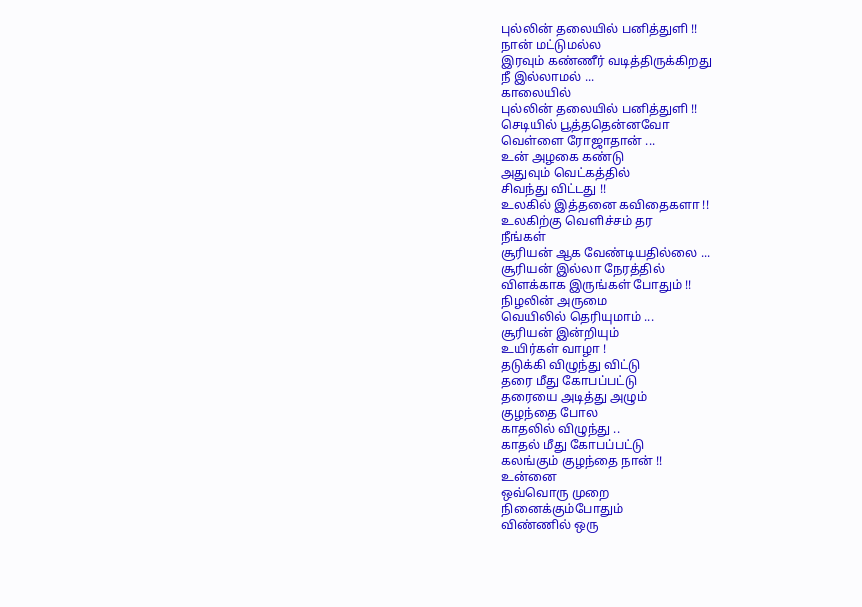புல்லின் தலையில் பனித்துளி !!
நான் மட்டுமல்ல
இரவும் கண்ணீர் வடித்திருக்கிறது
நீ இல்லாமல் ...
காலையில்
புல்லின் தலையில் பனித்துளி !!
செடியில் பூத்ததென்னவோ
வெள்ளை ரோஜாதான் ...
உன் அழகை கண்டு
அதுவும் வெட்கத்தில்
சிவந்து விட்டது !!
உலகில் இத்தனை கவிதைகளா !!
உலகிற்கு வெளிச்சம் தர
நீங்கள்
சூரியன் ஆக வேண்டியதில்லை ...
சூரியன் இல்லா நேரத்தில்
விளக்காக இருங்கள் போதும் !!
நிழலின் அருமை
வெயிலில் தெரியுமாம் ...
சூரியன் இன்றியும்
உயிர்கள் வாழா !
தடுக்கி விழுந்து விட்டு
தரை மீது கோபப்பட்டு
தரையை அடித்து அழும்
குழந்தை போல
காதலில் விழுந்து ..
காதல் மீது கோபப்பட்டு
கலங்கும் குழந்தை நான் !!
உன்னை
ஒவ்வொரு முறை
நினைக்கும்போதும்
விண்ணில் ஒரு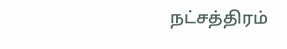நட்சத்திரம்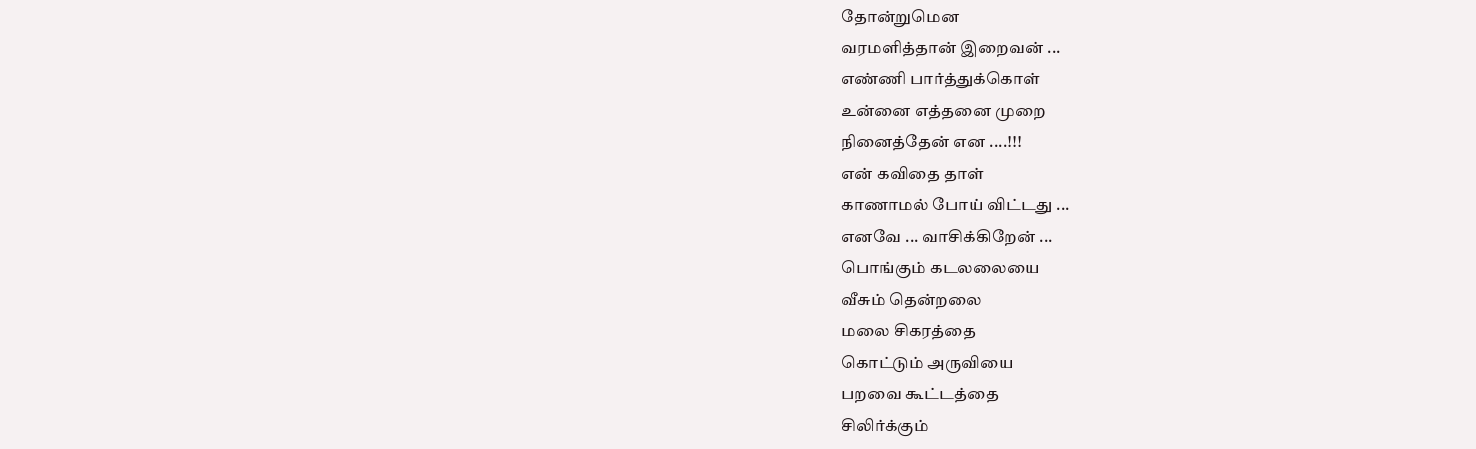தோன்றுமென
வரமளித்தான் இறைவன் ...
எண்ணி பார்த்துக்கொள்
உன்னை எத்தனை முறை
நினைத்தேன் என ....!!!
என் கவிதை தாள்
காணாமல் போய் விட்டது ...
எனவே ... வாசிக்கிறேன் ...
பொங்கும் கடலலையை
வீசும் தென்றலை
மலை சிகரத்தை
கொட்டும் அருவியை
பறவை கூட்டத்தை
சிலிர்க்கும்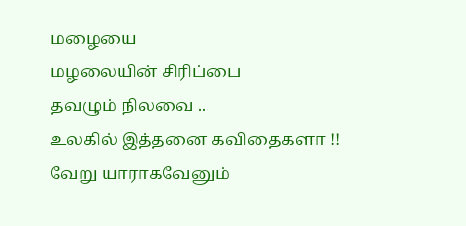மழையை
மழலையின் சிரிப்பை
தவழும் நிலவை ..
உலகில் இத்தனை கவிதைகளா !!
வேறு யாராகவேனும்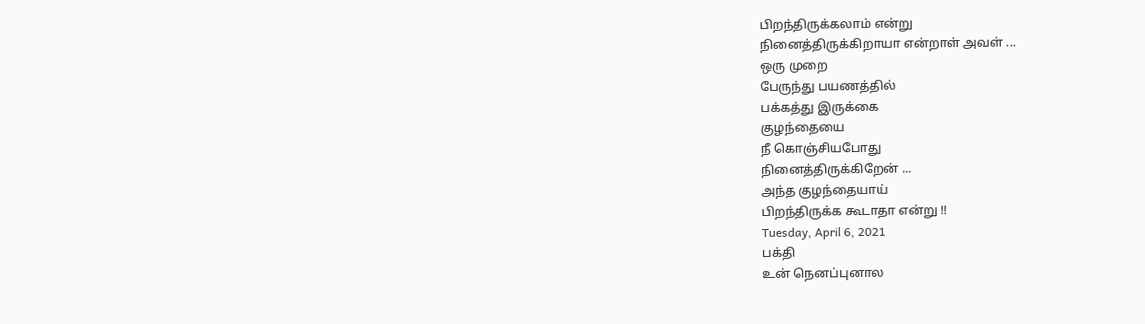பிறந்திருக்கலாம் என்று
நினைத்திருக்கிறாயா என்றாள் அவள் ...
ஒரு முறை
பேருந்து பயணத்தில்
பக்கத்து இருக்கை
குழந்தையை
நீ கொஞ்சியபோது
நினைத்திருக்கிறேன் ...
அந்த குழந்தையாய்
பிறந்திருக்க கூடாதா என்று !!
Tuesday, April 6, 2021
பக்தி
உன் நெனப்புனால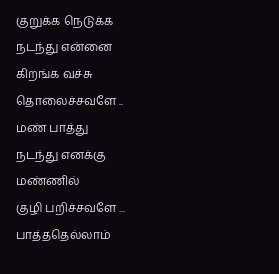குறுக்க நெடுக்க
நடந்து என்னை
கிறங்க வச்சு
தொலைச்சவளே ..
மண் பாத்து
நடந்து எனக்கு
மண்ணில்
குழி பறிச்சவளே ...
பாத்ததெல்லாம்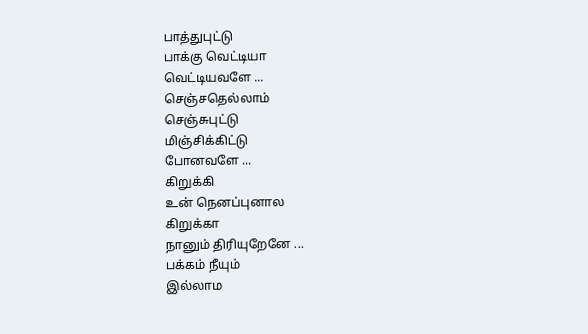பாத்துபுட்டு
பாக்கு வெட்டியா
வெட்டியவளே ...
செஞ்சதெல்லாம்
செஞ்சுபுட்டு
மிஞ்சிக்கிட்டு
போனவளே ...
கிறுக்கி
உன் நெனப்புனால
கிறுக்கா
நானும் திரியுறேனே ...
பக்கம் நீயும்
இல்லாம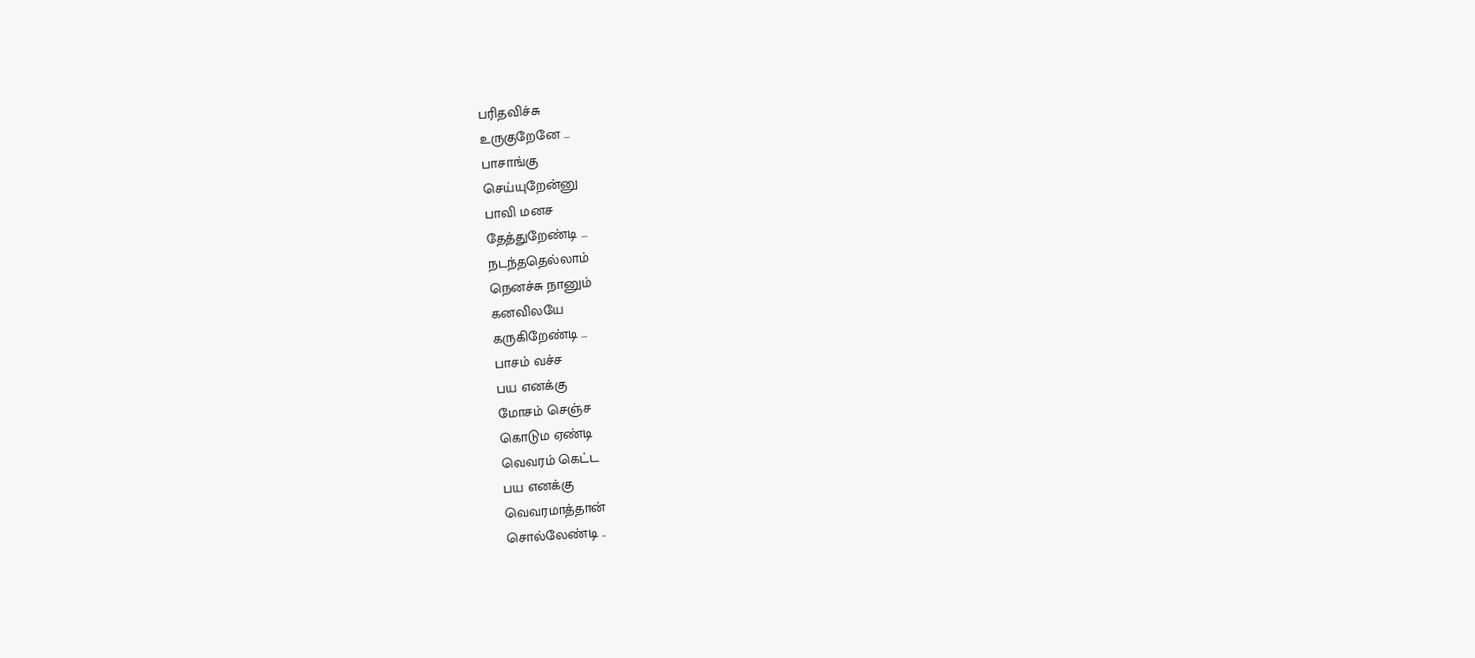பரிதவிச்சு
உருகுறேனே ...
பாசாங்கு
செய்யுறேன்னு
பாவி மனச
தேத்துறேண்டி ...
நடந்ததெல்லாம்
நெனச்சு நானும்
கனவிலயே
கருகிறேண்டி ...
பாசம் வச்ச
பய எனக்கு
மோசம் செஞ்ச
கொடும ஏண்டி
வெவரம் கெட்ட
பய எனக்கு
வெவரமாத்தான்
சொல்லேண்டி ..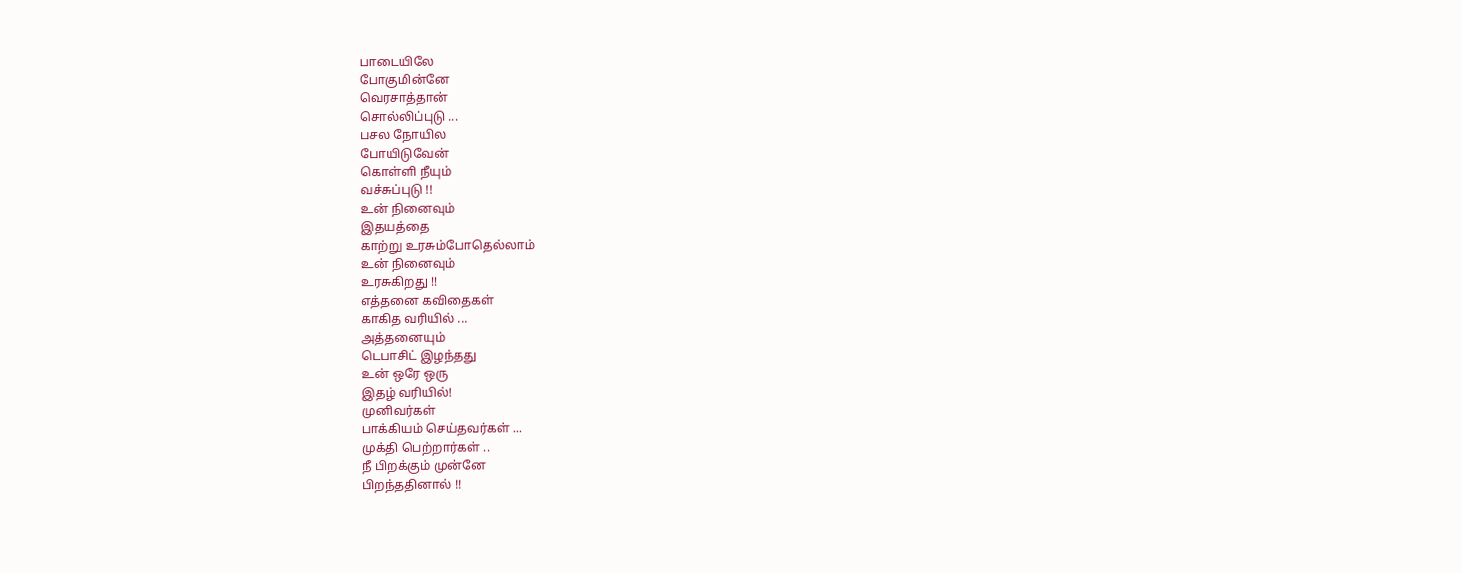பாடையிலே
போகுமின்னே
வெரசாத்தான்
சொல்லிப்புடு ...
பசல நோயில
போயிடுவேன்
கொள்ளி நீயும்
வச்சுப்புடு !!
உன் நினைவும்
இதயத்தை
காற்று உரசும்போதெல்லாம்
உன் நினைவும்
உரசுகிறது !!
எத்தனை கவிதைகள்
காகித வரியில் ...
அத்தனையும்
டெபாசிட் இழந்தது
உன் ஒரே ஒரு
இதழ் வரியில்!
முனிவர்கள்
பாக்கியம் செய்தவர்கள் ...
முக்தி பெற்றார்கள் ..
நீ பிறக்கும் முன்னே
பிறந்ததினால் !!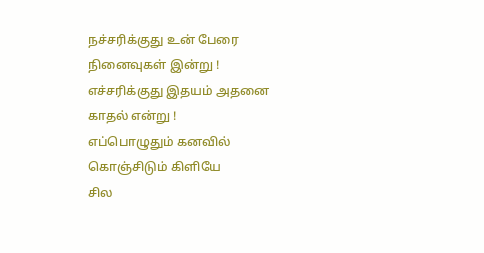நச்சரிக்குது உன் பேரை
நினைவுகள் இன்று !
எச்சரிக்குது இதயம் அதனை
காதல் என்று !
எப்பொழுதும் கனவில்
கொஞ்சிடும் கிளியே
சில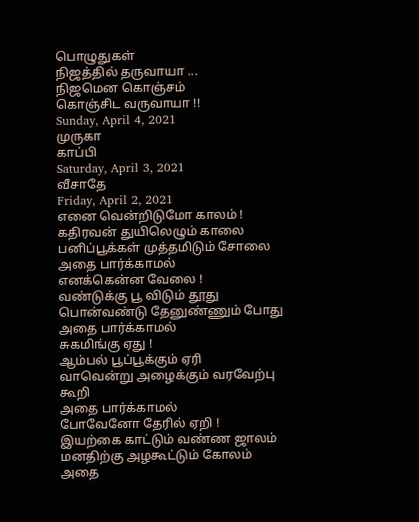பொழுதுகள்
நிஜத்தில் தருவாயா ...
நிஜமென கொஞ்சம்
கொஞ்சிட வருவாயா !!
Sunday, April 4, 2021
முருகா
காப்பி
Saturday, April 3, 2021
வீசாதே
Friday, April 2, 2021
எனை வென்றிடுமோ காலம் !
கதிரவன் துயிலெழும் காலை
பனிப்பூக்கள் முத்தமிடும் சோலை
அதை பார்க்காமல்
எனக்கென்ன வேலை !
வண்டுக்கு பூ விடும் தூது
பொன்வண்டு தேனுண்ணும் போது
அதை பார்க்காமல்
சுகமிங்கு ஏது !
ஆம்பல் பூப்பூக்கும் ஏரி
வாவென்று அழைக்கும் வரவேற்பு கூறி
அதை பார்க்காமல்
போவேனோ தேரில் ஏறி !
இயற்கை காட்டும் வண்ண ஜாலம்
மனதிற்கு அழகூட்டும் கோலம்
அதை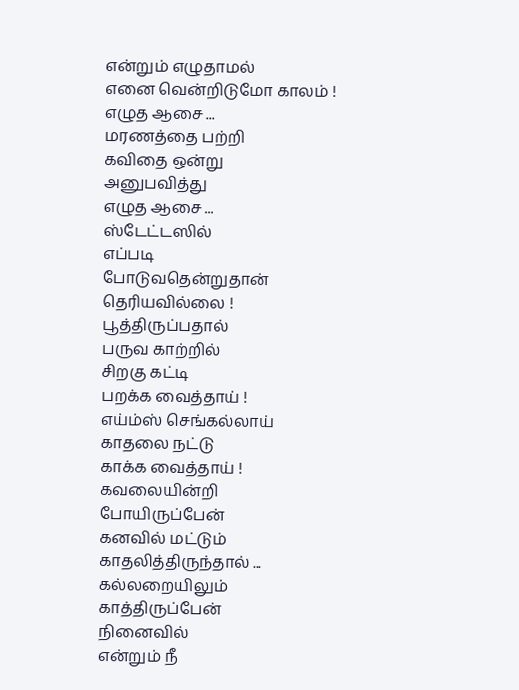என்றும் எழுதாமல்
எனை வென்றிடுமோ காலம் !
எழுத ஆசை ...
மரணத்தை பற்றி
கவிதை ஒன்று
அனுபவித்து
எழுத ஆசை ...
ஸ்டேட்டஸில்
எப்படி
போடுவதென்றுதான்
தெரியவில்லை !
பூத்திருப்பதால்
பருவ காற்றில்
சிறகு கட்டி
பறக்க வைத்தாய் !
எய்ம்ஸ் செங்கல்லாய்
காதலை நட்டு
காக்க வைத்தாய் !
கவலையின்றி
போயிருப்பேன்
கனவில் மட்டும்
காதலித்திருந்தால் ...
கல்லறையிலும்
காத்திருப்பேன்
நினைவில்
என்றும் நீ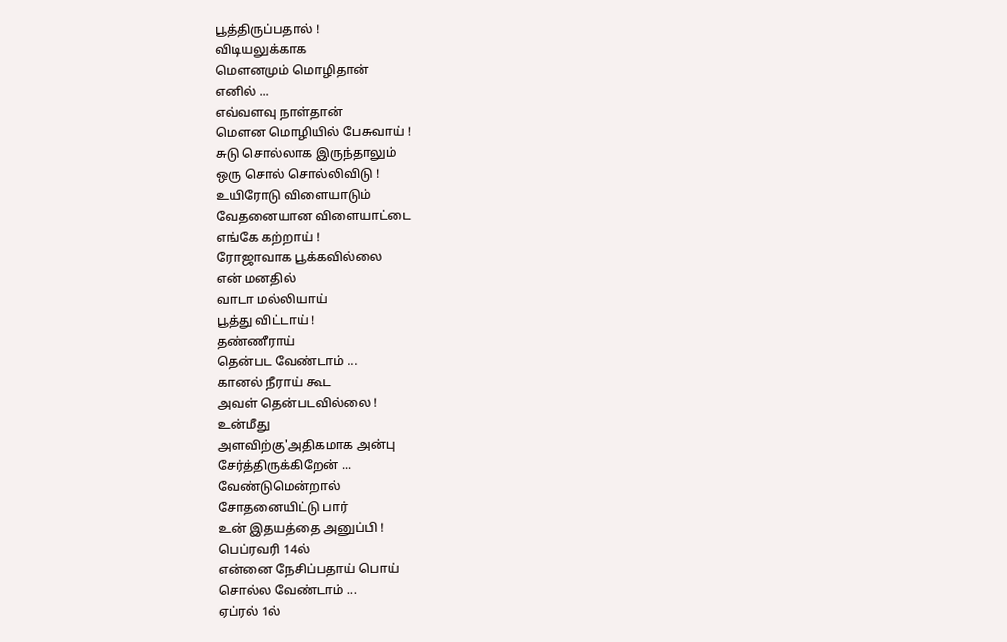பூத்திருப்பதால் !
விடியலுக்காக
மௌனமும் மொழிதான்
எனில் ...
எவ்வளவு நாள்தான்
மௌன மொழியில் பேசுவாய் !
சுடு சொல்லாக இருந்தாலும்
ஒரு சொல் சொல்லிவிடு !
உயிரோடு விளையாடும்
வேதனையான விளையாட்டை
எங்கே கற்றாய் !
ரோஜாவாக பூக்கவில்லை
என் மனதில்
வாடா மல்லியாய்
பூத்து விட்டாய் !
தண்ணீராய்
தென்பட வேண்டாம் ...
கானல் நீராய் கூட
அவள் தென்படவில்லை !
உன்மீது
அளவிற்கு'அதிகமாக அன்பு
சேர்த்திருக்கிறேன் ...
வேண்டுமென்றால்
சோதனையிட்டு பார்
உன் இதயத்தை அனுப்பி !
பெப்ரவரி 14ல்
என்னை நேசிப்பதாய் பொய்
சொல்ல வேண்டாம் ...
ஏப்ரல் 1ல்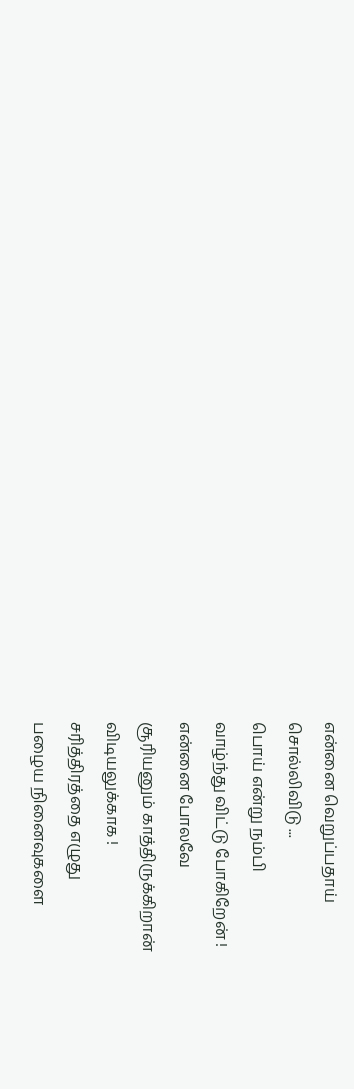என்னை வெறுப்பதாய்
சொல்லிவிடு ...
பொய் என்று நம்பி
வாழ்ந்து விட்டு போகிறேன் !
என்னை போலவே
சூரியனும் காத்திருக்கிறான்
விடியலுக்காக !
சரித்திரத்தை எழுது
பழைய நினைவுகளை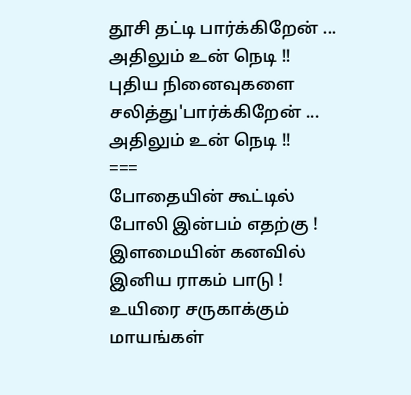தூசி தட்டி பார்க்கிறேன் ...
அதிலும் உன் நெடி !!
புதிய நினைவுகளை
சலித்து'பார்க்கிறேன் ...
அதிலும் உன் நெடி !!
===
போதையின் கூட்டில்
போலி இன்பம் எதற்கு !
இளமையின் கனவில்
இனிய ராகம் பாடு !
உயிரை சருகாக்கும்
மாயங்கள்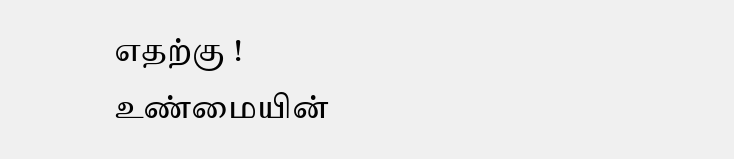எதற்கு !
உண்மையின்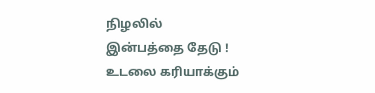நிழலில்
இன்பத்தை தேடு !
உடலை கரியாக்கும்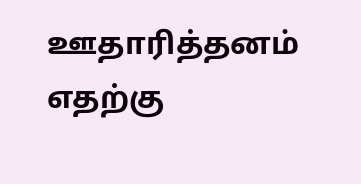ஊதாரித்தனம் எதற்கு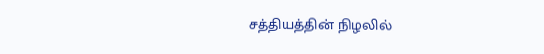சத்தியத்தின் நிழலில்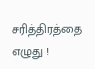சரித்திரத்தை எழுது !